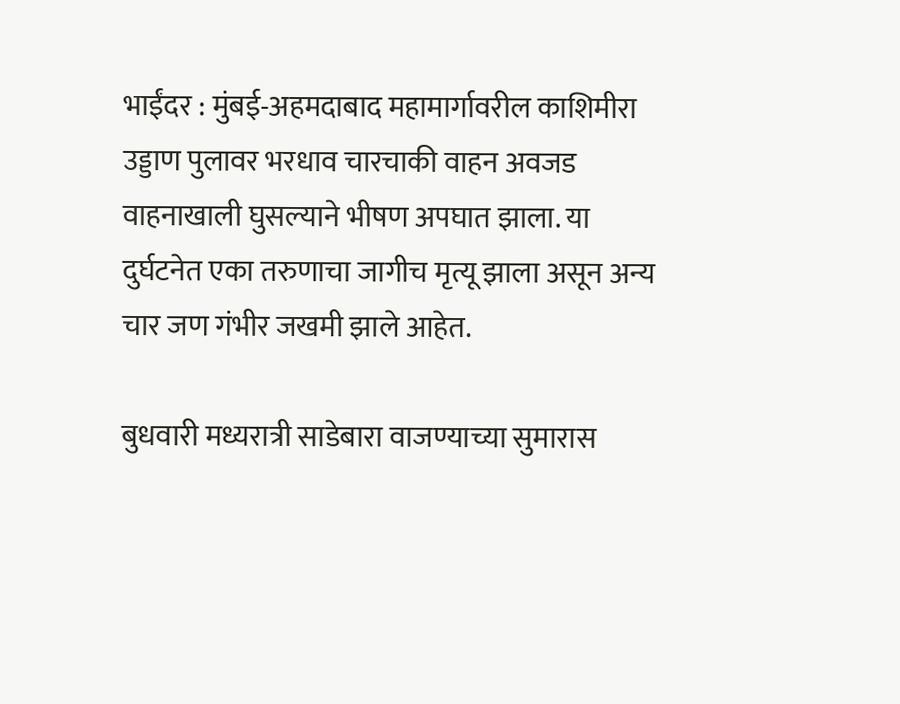भाईंदर : मुंबई-अहमदाबाद महामार्गावरील काशिमीरा उड्डाण पुलावर भरधाव चारचाकी वाहन अवजड वाहनाखाली घुसल्याने भीषण अपघात झाला. या दुर्घटनेत एका तरुणाचा जागीच मृत्यू झाला असून अन्य चार जण गंभीर जखमी झाले आहेत.

बुधवारी मध्यरात्री साडेबारा वाजण्याच्या सुमारास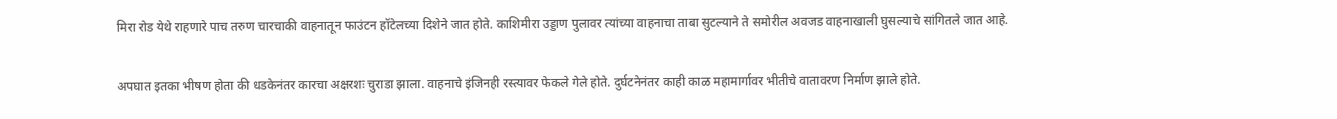मिरा रोड येथे राहणारे पाच तरुण चारचाकी वाहनातून फाउंटन हॉटेलच्या दिशेने जात होते. काशिमीरा उड्डाण पुलावर त्यांच्या वाहनाचा ताबा सुटल्याने ते समोरील अवजड वाहनाखाली घुसल्याचे सांगितले जात आहे.

अपघात इतका भीषण होता की धडकेनंतर कारचा अक्षरशः चुराडा झाला. वाहनाचे इंजिनही रस्त्यावर फेकले गेले होते. दुर्घटनेनंतर काही काळ महामार्गावर भीतीचे वातावरण निर्माण झाले होते.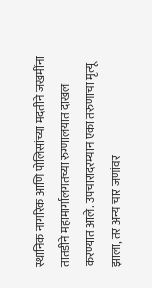स्थानिक नागरिक आणि पोलिसांच्या मदतीने जखमींना तातडीने महामार्गालगतच्या रुग्णालयात दाखल करण्यात आले. उपचारादरम्यान एका तरुणाचा मृत्यू झाला, तर अन्य चार जणांवर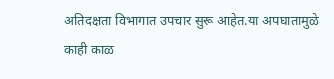अतिदक्षता विभागात उपचार सुरू आहेत.या अपघातामुळे काही काळ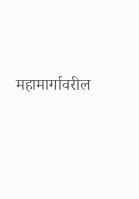महामार्गावरील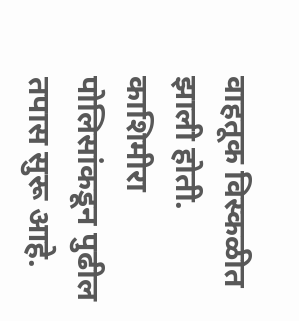वाहतूक विस्कळीत झाली होती. काशिमीरा पोलिसांकडून पुढील तपास सुरू आहे.